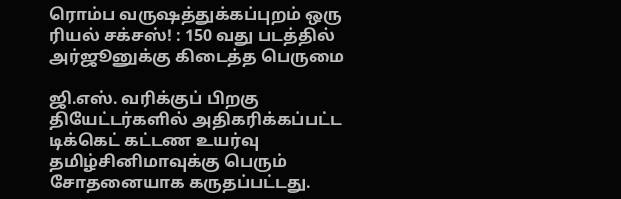ரொம்ப வருஷத்துக்கப்புறம் ஒரு ரியல் சக்சஸ்! : 150 வது படத்தில் அர்ஜூனுக்கு கிடைத்த பெருமை

ஜி.எஸ். வரிக்குப் பிறகு தியேட்டர்களில் அதிகரிக்கப்பட்ட டிக்கெட் கட்டண உயர்வு தமிழ்சினிமாவுக்கு பெரும் சோதனையாக கருதப்பட்டது.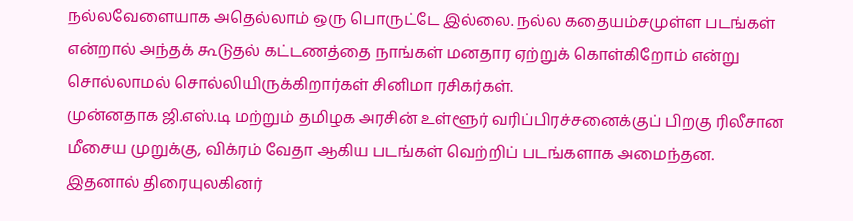நல்லவேளையாக அதெல்லாம் ஒரு பொருட்டே இல்லை. நல்ல கதையம்சமுள்ள படங்கள் என்றால் அந்தக் கூடுதல் கட்டணத்தை நாங்கள் மனதார ஏற்றுக் கொள்கிறோம் என்று சொல்லாமல் சொல்லியிருக்கிறார்கள் சினிமா ரசிகர்கள்.
முன்னதாக ஜி.எஸ்.டி மற்றும் தமிழக அரசின் உள்ளூர் வரிப்பிரச்சனைக்குப் பிறகு ரிலீசான மீசைய முறுக்கு, விக்ரம் வேதா ஆகிய படங்கள் வெற்றிப் படங்களாக அமைந்தன. இதனால் திரையுலகினர்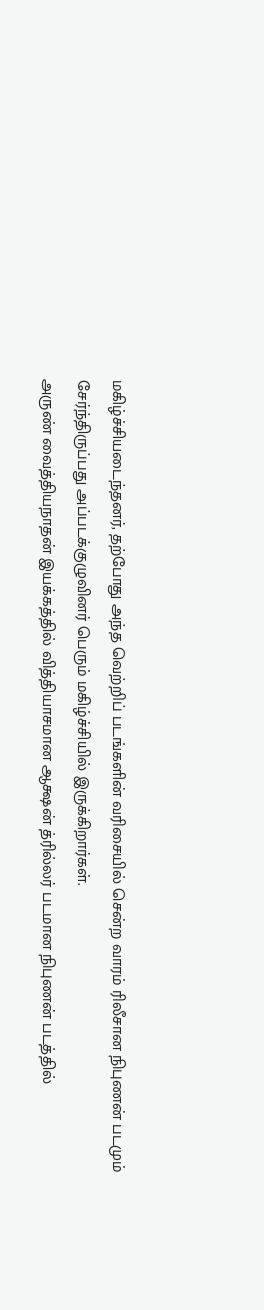மகிழ்ச்சியடைந்தனர், தற்போது அந்த வெற்றிப் படங்களின் வரிசையில் சென்ற வாரம் ரிலீசான நிபுணன் படமும் சேர்ந்திருப்பது அப்படக்குழுவினர் பெரும் மகிழ்ச்சியில் இருக்கிறார்கள்.
அருண் வைத்தியநாதன் இயக்கத்தில் வித்தியாசமான ஆக்ஷன் த்ரில்லர் படமான நிபுணன் படத்தில்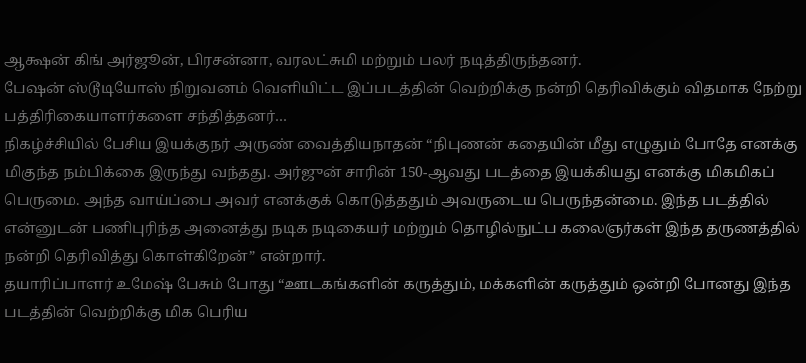ஆக்ஷன் கிங் அர்ஜூன், பிரசன்னா, வரலட்சுமி மற்றும் பலர் நடித்திருந்தனர்.
பேஷன் ஸ்டூடியோஸ் நிறுவனம் வெளியிட்ட இப்படத்தின் வெற்றிக்கு நன்றி தெரிவிக்கும் விதமாக நேற்று பத்திரிகையாளர்களை சந்தித்தனர்…
நிகழ்ச்சியில் பேசிய இயக்குநர் அருண் வைத்தியநாதன் “நிபுணன் கதையின் மீது எழுதும் போதே எனக்கு மிகுந்த நம்பிக்கை இருந்து வந்தது. அர்ஜுன் சாரின் 150-ஆவது படத்தை இயக்கியது எனக்கு மிகமிகப் பெருமை. அந்த வாய்ப்பை அவர் எனக்குக் கொடுத்ததும் அவருடைய பெருந்தன்மை. இந்த படத்தில் என்னுடன் பணிபுரிந்த அனைத்து நடிக நடிகையர் மற்றும் தொழில்நுட்ப கலைஞர்கள் இந்த தருணத்தில் நன்றி தெரிவித்து கொள்கிறேன்” என்றார்.
தயாரிப்பாளர் உமேஷ் பேசும் போது “ஊடகங்களின் கருத்தும், மக்களின் கருத்தும் ஒன்றி போனது இந்த படத்தின் வெற்றிக்கு மிக பெரிய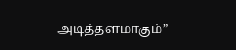அடித்தளமாகும்”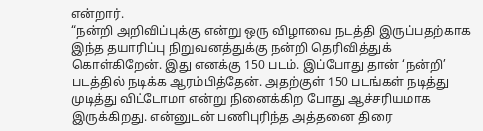என்றார்.
“நன்றி அறிவிப்புக்கு என்று ஒரு விழாவை நடத்தி இருப்பதற்காக இந்த தயாரிப்பு நிறுவனத்துக்கு நன்றி தெரிவித்துக் கொள்கிறேன். இது எனக்கு 150 படம். இப்போது தான் ‘நன்றி’ படத்தில் நடிக்க ஆரம்பித்தேன். அதற்குள் 150 படங்கள் நடித்து முடித்து விட்டோமா என்று நினைக்கிற போது ஆச்சரியமாக இருக்கிறது. என்னுடன் பணிபுரிந்த அத்தனை திரை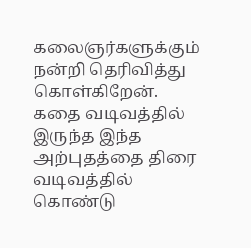கலைஞர்களுக்கும் நன்றி தெரிவித்து கொள்கிறேன். கதை வடிவத்தில் இருந்த இந்த அற்புதத்தை திரை வடிவத்தில் கொண்டு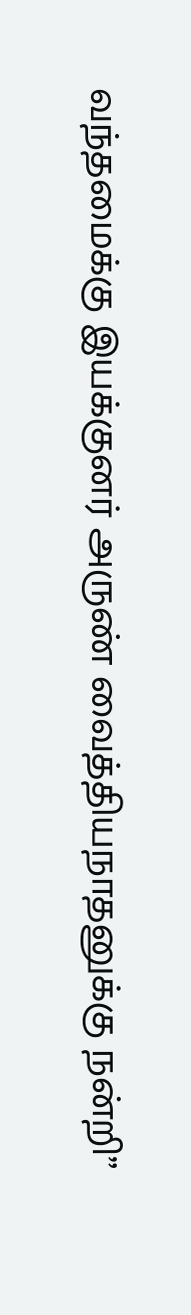வந்தமைக்கு இயக்குனர் அருண் வைத்தியநாதனுக்கு நன்றி”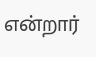என்றார்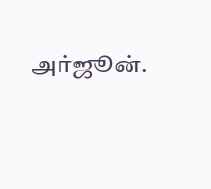அர்ஜூன்.